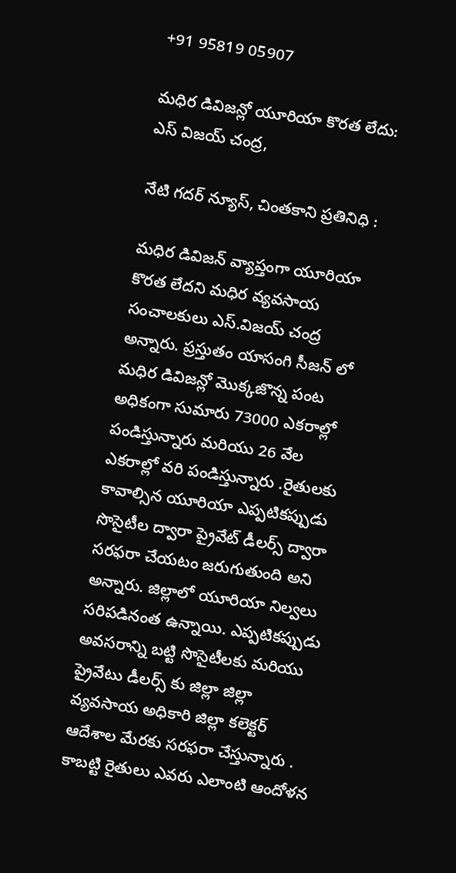+91 95819 05907

మధిర డివిజన్లో యూరియా కొరత లేదు: ఎస్ విజయ్ చంద్ర,

నేటి గదర్ న్యూస్, చింతకాని ప్రతినిధి :

మధిర డివిజన్ వ్యాప్తంగా యూరియా కొరత లేదని మధిర వ్యవసాయ సంచాలకులు ఎస్.విజయ్ చంద్ర అన్నారు. ప్రస్తుతం యాసంగి సీజన్ లో మధిర డివిజన్లో మొక్కజొన్న పంట అధికంగా సుమారు 73000 ఎకరాల్లో పండిస్తున్నారు మరియు 26 వేల ఎకరాల్లో వరి పండిస్తున్నారు .రైతులకు కావాల్సిన యూరియా ఎప్పటికప్పుడు సొసైటీల ద్వారా ప్రైవేట్ డీలర్స్ ద్వారా సరఫరా చేయటం జరుగుతుంది అని అన్నారు. జిల్లాలో యూరియా నిల్వలు సరిపడినంత ఉన్నాయి. ఎప్పటికప్పుడు అవసరాన్ని బట్టి సొసైటీలకు మరియు ప్రైవేటు డీలర్స్ కు జిల్లా జిల్లా వ్యవసాయ అధికారి జిల్లా కలెక్టర్ ఆదేశాల మేరకు సరఫరా చేస్తున్నారు . కాబట్టి రైతులు ఎవరు ఎలాంటి ఆందోళన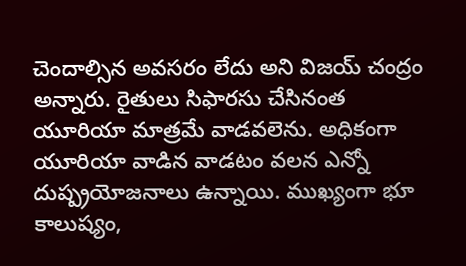చెందాల్సిన అవసరం లేదు అని విజయ్ చంద్రం అన్నారు. రైతులు సిఫారసు చేసినంత యూరియా మాత్రమే వాడవలెను. అధికంగా యూరియా వాడిన వాడటం వలన ఎన్నో దుష్ప్రయోజనాలు ఉన్నాయి. ముఖ్యంగా భూ కాలుష్యం,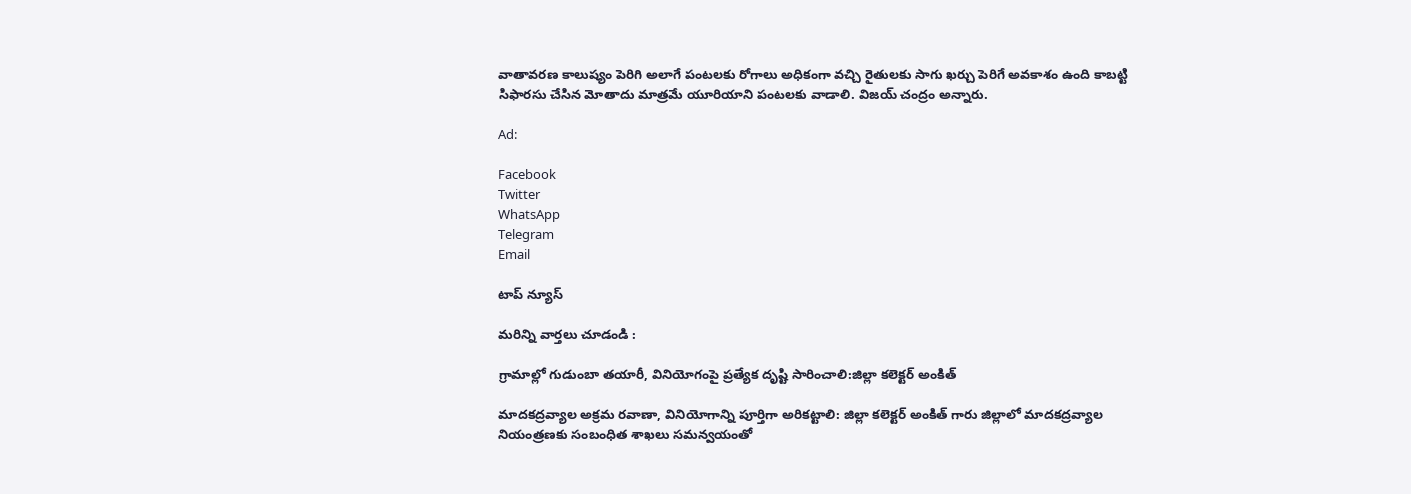వాతావరణ కాలుష్యం పెరిగి అలాగే పంటలకు రోగాలు అధికంగా వచ్చి రైతులకు సాగు ఖర్చు పెరిగే అవకాశం ఉంది కాబట్టి సిఫారసు చేసిన మోతాదు మాత్రమే యూరియాని పంటలకు వాడాలి. విజయ్ చంద్రం అన్నారు.

Ad:

Facebook
Twitter
WhatsApp
Telegram
Email

టాప్ న్యూస్

మరిన్ని వార్తలు చూడండి :

గ్రామాల్లో గుడుంబా తయారీ, వినియోగంపై ప్రత్యేక దృష్టి సారించాలి:జిల్లా కలెక్టర్ అంకిత్

మాదకద్రవ్యాల అక్రమ రవాణా, వినియోగాన్ని పూర్తిగా అరికట్టాలి: జిల్లా కలెక్టర్ అంకిత్ గారు జిల్లాలో మాదకద్రవ్యాల నియంత్రణకు సంబంధిత శాఖలు సమన్వయంతో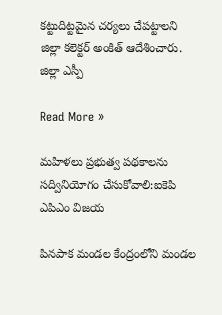కట్టుదిట్టమైన చర్యలు చేపట్టాలని జిల్లా కలెక్టర్ అంకిత్ ఆదేశించారు. జిల్లా ఎస్పీ

Read More »

మహిళలు ప్రభుత్వ పథకాలను సద్వినియోగం చేసుకోవాలి:ఐకెపి ఎపిఎం విజయ

పినపాక మండల కేంద్రంలోని మండల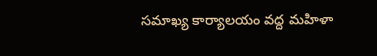సమాఖ్య కార్యాలయం వద్ద మహిళా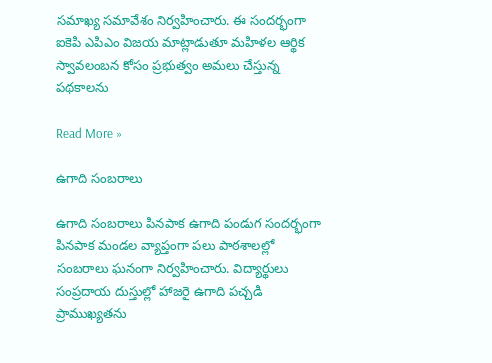సమాఖ్య సమావేశం నిర్వహించారు. ఈ సందర్భంగా ఐకెపి ఎపిఎం విజయ మాట్లాడుతూ మహిళల ఆర్థిక స్వావలంబన కోసం ప్రభుత్వం అమలు చేస్తున్న పథకాలను

Read More »

ఉగాది సంబరాలు

ఉగాది సంబరాలు పినపాక ఉగాది పండుగ సందర్భంగా పినపాక మండల వ్యాప్తంగా పలు పాఠశాలల్లో సంబరాలు ఘనంగా నిర్వహించారు. విద్యార్థులు సంప్రదాయ దుస్తుల్లో హాజరై ఉగాది పచ్చడి ప్రాముఖ్యతను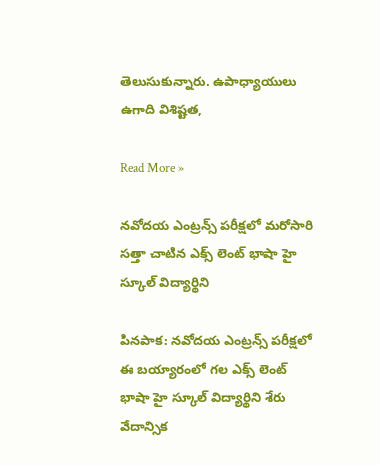తెలుసుకున్నారు. ఉపాధ్యాయులు ఉగాది విశిష్టత,

Read More »

నవోదయ ఎంట్రన్స్ పరీక్షలో మరోసారి సత్తా చాటిన ఎక్స్ లెంట్ భాషా హై స్కూల్ విద్యార్థిని

పినపాక: నవోదయ ఎంట్రన్స్ పరీక్షలో ఈ బయ్యారంలో గల ఎక్స్ లెంట్ భాషా హై స్కూల్ విద్యార్థిని శేరు వేదాన్సిక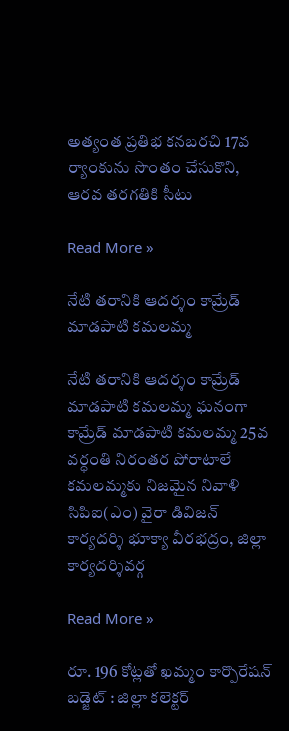అత్యంత ప్రతిభ కనబరచి 17వ ర్యాంకును సొంతం చేసుకొని, ఆరవ తరగతికి సీటు

Read More »

నేటి తరానికి ఆదర్శం కామ్రేడ్ మాడపాటి కమలమ్మ

నేటి తరానికి ఆదర్శం కామ్రేడ్ మాడపాటి కమలమ్మ ఘనంగా కామ్రేడ్ మాడపాటి కమలమ్మ 25వ వర్ధంతి నిరంతర పోరాటాలే కమలమ్మకు నిజమైన నివాళి సిపిఐ(ఎం) వైరా డివిజన్ కార్యదర్శి భూక్యా వీరభద్రం, జిల్లా కార్యదర్శివర్గ

Read More »

రూ. 196 కోట్లతో ఖమ్మం కార్పొరేషన్ బడ్జెట్ : జిల్లా కలెక్టర్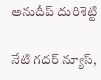అనుదీప్ దురిశెట్టి

నేటి గదర్ న్యూస్,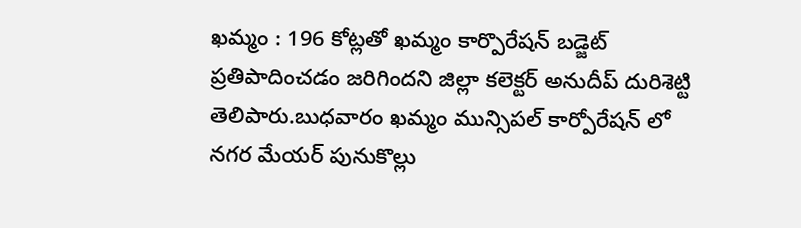ఖమ్మం : 196 కోట్లతో ఖమ్మం కార్పొరేషన్ బడ్జెట్ ప్రతిపాదించడం జరిగిందని జిల్లా కలెక్టర్ అనుదీప్ దురిశెట్టి తెలిపారు.బుధవారం ఖమ్మం మున్సిపల్ కార్పోరేషన్ లో నగర మేయర్ పునుకొల్లు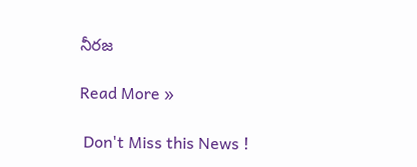నీరజ

Read More »

 Don't Miss this News !